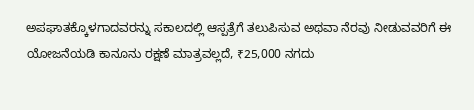ಅಪಘಾತಕ್ಕೊಳಗಾದವರನ್ನು ಸಕಾಲದಲ್ಲಿ ಆಸ್ಪತ್ರೆಗೆ ತಲುಪಿಸುವ ಅಥವಾ ನೆರವು ನೀಡುವವರಿಗೆ ಈ ಯೋಜನೆಯಡಿ ಕಾನೂನು ರಕ್ಷಣೆ ಮಾತ್ರವಲ್ಲದೆ, ₹25,000 ನಗದು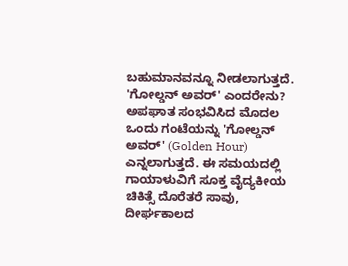ಬಹುಮಾನವನ್ನೂ ನೀಡಲಾಗುತ್ತದೆ.
'ಗೋಲ್ಡನ್ ಅವರ್' ಎಂದರೇನು?
ಅಪಘಾತ ಸಂಭವಿಸಿದ ಮೊದಲ ಒಂದು ಗಂಟೆಯನ್ನು 'ಗೋಲ್ಡನ್ ಅವರ್' (Golden Hour) ಎನ್ನಲಾಗುತ್ತದೆ. ಈ ಸಮಯದಲ್ಲಿ ಗಾಯಾಳುವಿಗೆ ಸೂಕ್ತ ವೈದ್ಯಕೀಯ ಚಿಕಿತ್ಸೆ ದೊರೆತರೆ ಸಾವು, ದೀರ್ಘಕಾಲದ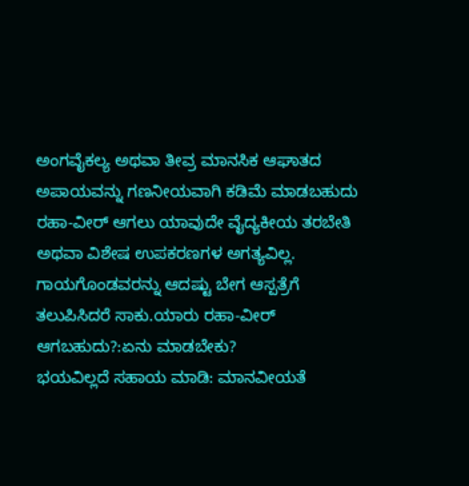ಅಂಗವೈಕಲ್ಯ ಅಥವಾ ತೀವ್ರ ಮಾನಸಿಕ ಆಘಾತದ ಅಪಾಯವನ್ನು ಗಣನೀಯವಾಗಿ ಕಡಿಮೆ ಮಾಡಬಹುದು
ರಹಾ-ವೀರ್ ಆಗಲು ಯಾವುದೇ ವೈದ್ಯಕೀಯ ತರಬೇತಿ ಅಥವಾ ವಿಶೇಷ ಉಪಕರಣಗಳ ಅಗತ್ಯವಿಲ್ಲ. ಗಾಯಗೊಂಡವರನ್ನು ಆದಷ್ಟು ಬೇಗ ಆಸ್ಪತ್ರೆಗೆ ತಲುಪಿಸಿದರೆ ಸಾಕು.ಯಾರು ರಹಾ-ವೀರ್ ಆಗಬಹುದು?:ಏನು ಮಾಡಬೇಕು?
ಭಯವಿಲ್ಲದೆ ಸಹಾಯ ಮಾಡಿ: ಮಾನವೀಯತೆ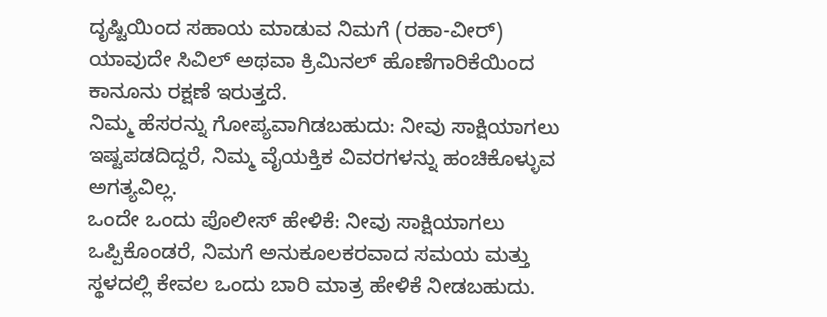ದೃಷ್ಟಿಯಿಂದ ಸಹಾಯ ಮಾಡುವ ನಿಮಗೆ (ರಹಾ-ವೀರ್) ಯಾವುದೇ ಸಿವಿಲ್ ಅಥವಾ ಕ್ರಿಮಿನಲ್ ಹೊಣೆಗಾರಿಕೆಯಿಂದ ಕಾನೂನು ರಕ್ಷಣೆ ಇರುತ್ತದೆ.
ನಿಮ್ಮ ಹೆಸರನ್ನು ಗೋಪ್ಯವಾಗಿಡಬಹುದು: ನೀವು ಸಾಕ್ಷಿಯಾಗಲು ಇಷ್ಟಪಡದಿದ್ದರೆ, ನಿಮ್ಮ ವೈಯಕ್ತಿಕ ವಿವರಗಳನ್ನು ಹಂಚಿಕೊಳ್ಳುವ ಅಗತ್ಯವಿಲ್ಲ.
ಒಂದೇ ಒಂದು ಪೊಲೀಸ್ ಹೇಳಿಕೆ: ನೀವು ಸಾಕ್ಷಿಯಾಗಲು ಒಪ್ಪಿಕೊಂಡರೆ, ನಿಮಗೆ ಅನುಕೂಲಕರವಾದ ಸಮಯ ಮತ್ತು ಸ್ಥಳದಲ್ಲಿ ಕೇವಲ ಒಂದು ಬಾರಿ ಮಾತ್ರ ಹೇಳಿಕೆ ನೀಡಬಹುದು.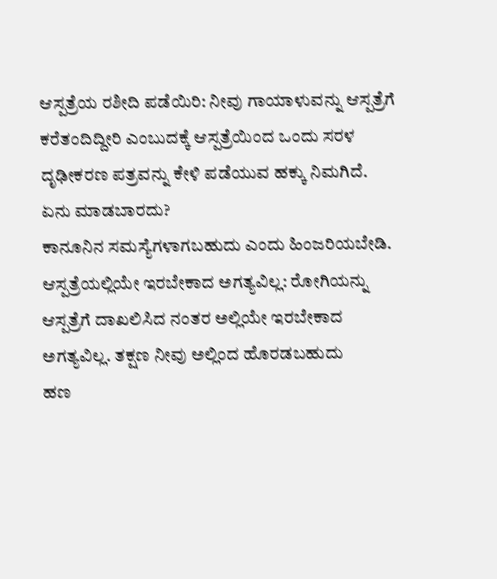ಆಸ್ಪತ್ರೆಯ ರಶೀದಿ ಪಡೆಯಿರಿ: ನೀವು ಗಾಯಾಳುವನ್ನು ಆಸ್ಪತ್ರೆಗೆ ಕರೆತಂದಿದ್ದೀರಿ ಎಂಬುದಕ್ಕೆ ಆಸ್ಪತ್ರೆಯಿಂದ ಒಂದು ಸರಳ ದೃಢೀಕರಣ ಪತ್ರವನ್ನು ಕೇಳಿ ಪಡೆಯುವ ಹಕ್ಕು ನಿಮಗಿದೆ.
ಏನು ಮಾಡಬಾರದು?
ಕಾನೂನಿನ ಸಮಸ್ಯೆಗಳಾಗಬಹುದು ಎಂದು ಹಿಂಜರಿಯಬೇಡಿ.
ಆಸ್ಪತ್ರೆಯಲ್ಲಿಯೇ ಇರಬೇಕಾದ ಅಗತ್ಯವಿಲ್ಲ: ರೋಗಿಯನ್ನು ಆಸ್ಪತ್ರೆಗೆ ದಾಖಲಿಸಿದ ನಂತರ ಅಲ್ಲಿಯೇ ಇರಬೇಕಾದ ಅಗತ್ಯವಿಲ್ಲ. ತಕ್ಷಣ ನೀವು ಅಲ್ಲಿಂದ ಹೊರಡಬಹುದು
ಹಣ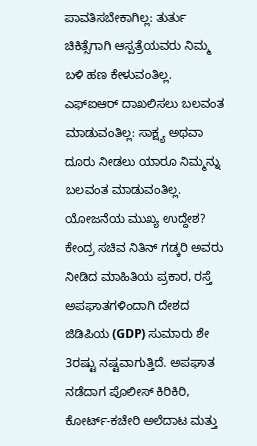ಪಾವತಿಸಬೇಕಾಗಿಲ್ಲ: ತುರ್ತು ಚಿಕಿತ್ಸೆಗಾಗಿ ಆಸ್ಪತ್ರೆಯವರು ನಿಮ್ಮ ಬಳಿ ಹಣ ಕೇಳುವಂತಿಲ್ಲ.
ಎಫ್ಐಆರ್ ದಾಖಲಿಸಲು ಬಲವಂತ ಮಾಡುವಂತಿಲ್ಲ: ಸಾಕ್ಷ್ಯ ಅಥವಾ ದೂರು ನೀಡಲು ಯಾರೂ ನಿಮ್ಮನ್ನು ಬಲವಂತ ಮಾಡುವಂತಿಲ್ಲ.
ಯೋಜನೆಯ ಮುಖ್ಯ ಉದ್ದೇಶ?
ಕೇಂದ್ರ ಸಚಿವ ನಿತಿನ್ ಗಡ್ಕರಿ ಅವರು ನೀಡಿದ ಮಾಹಿತಿಯ ಪ್ರಕಾರ, ರಸ್ತೆ ಅಪಘಾತಗಳಿಂದಾಗಿ ದೇಶದ ಜಿಡಿಪಿಯ (GDP) ಸುಮಾರು ಶೇ 3ರಷ್ಟು ನಷ್ಟವಾಗುತ್ತಿದೆ. ಅಪಘಾತ ನಡೆದಾಗ ಪೊಲೀಸ್ ಕಿರಿಕಿರಿ, ಕೋರ್ಟ್-ಕಚೇರಿ ಅಲೆದಾಟ ಮತ್ತು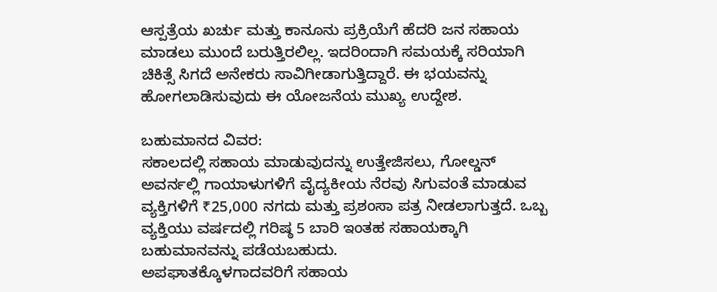ಆಸ್ಪತ್ರೆಯ ಖರ್ಚು ಮತ್ತು ಕಾನೂನು ಪ್ರಕ್ರಿಯೆಗೆ ಹೆದರಿ ಜನ ಸಹಾಯ ಮಾಡಲು ಮುಂದೆ ಬರುತ್ತಿರಲಿಲ್ಲ. ಇದರಿಂದಾಗಿ ಸಮಯಕ್ಕೆ ಸರಿಯಾಗಿ ಚಿಕಿತ್ಸೆ ಸಿಗದೆ ಅನೇಕರು ಸಾವಿಗೀಡಾಗುತ್ತಿದ್ದಾರೆ. ಈ ಭಯವನ್ನು ಹೋಗಲಾಡಿಸುವುದು ಈ ಯೋಜನೆಯ ಮುಖ್ಯ ಉದ್ದೇಶ.

ಬಹುಮಾನದ ವಿವರ:
ಸಕಾಲದಲ್ಲಿ ಸಹಾಯ ಮಾಡುವುದನ್ನು ಉತ್ತೇಜಿಸಲು, ಗೋಲ್ಡನ್ ಅವರ್ನಲ್ಲಿ ಗಾಯಾಳುಗಳಿಗೆ ವೈದ್ಯಕೀಯ ನೆರವು ಸಿಗುವಂತೆ ಮಾಡುವ ವ್ಯಕ್ತಿಗಳಿಗೆ ₹25,000 ನಗದು ಮತ್ತು ಪ್ರಶಂಸಾ ಪತ್ರ ನೀಡಲಾಗುತ್ತದೆ. ಒಬ್ಬ ವ್ಯಕ್ತಿಯು ವರ್ಷದಲ್ಲಿ ಗರಿಷ್ಠ 5 ಬಾರಿ ಇಂತಹ ಸಹಾಯಕ್ಕಾಗಿ ಬಹುಮಾನವನ್ನು ಪಡೆಯಬಹುದು.
ಅಪಘಾತಕ್ಕೊಳಗಾದವರಿಗೆ ಸಹಾಯ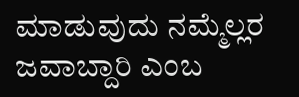ಮಾಡುವುದು ನಮ್ಮೆಲ್ಲರ ಜವಾಬ್ದಾರಿ ಎಂಬ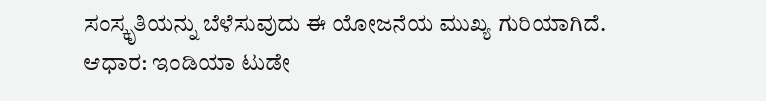ಸಂಸ್ಕೃತಿಯನ್ನು ಬೆಳೆಸುವುದು ಈ ಯೋಜನೆಯ ಮುಖ್ಯ ಗುರಿಯಾಗಿದೆ.
ಆಧಾರ: ಇಂಡಿಯಾ ಟುಡೇ